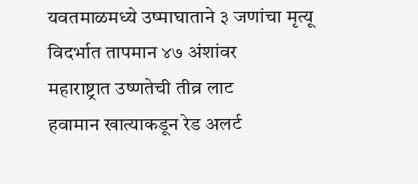यवतमाळमध्ये उष्माघाताने ३ जणांचा मृत्यू
विदर्भात तापमान ४७ अंशांवर
महाराष्ट्रात उष्णतेची तीव्र लाट
हवामान खात्याकडून रेड अलर्ट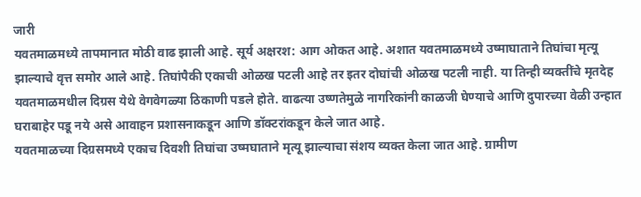जारी
यवतमाळमध्ये तापमानात मोठी वाढ झाली आहे. सूर्य अक्षरश: आग ओकत आहे. अशात यवतमाळमध्ये उष्माघाताने तिघांचा मृत्यू झाल्याचे वृत्त समोर आले आहे. तिघांपैकी एकाची ओळख पटली आहे तर इतर दोघांची ओळख पटली नाही. या तिन्ही व्यक्तींचे मृतदेह यवतमाळमधील दिग्रस येथे वेगवेगळ्या ठिकाणी पडले होते. वाढत्या उष्णतेमुळे नागरिकांनी काळजी घेण्याचे आणि दुपारच्या वेळी उन्हात घराबाहेर पडू नये असे आवाहन प्रशासनाकडून आणि डॉक्टरांकडून केले जात आहे.
यवतमाळच्या दिग्रसमध्ये एकाच दिवशी तिघांचा उष्मघाताने मृत्यू झाल्याचा संशय व्यक्त केला जात आहे. ग्रामीण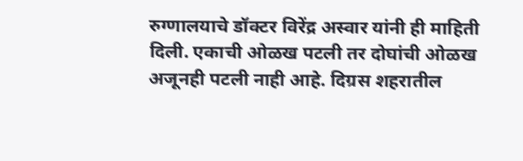रुग्णालयाचे डॉक्टर विरेंद्र अस्वार यांनी ही माहिती दिली. एकाची ओळख पटली तर दोघांची ओळख अजूनही पटली नाही आहे. दिग्रस शहरातील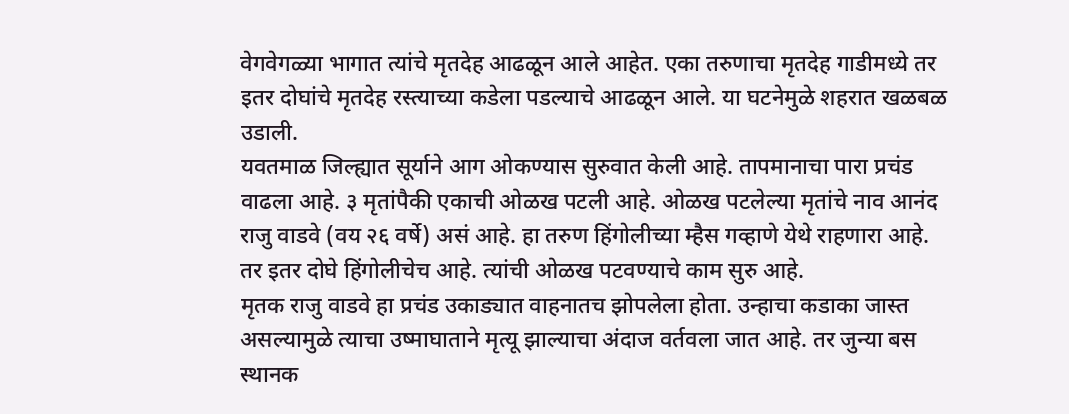वेगवेगळ्या भागात त्यांचे मृतदेह आढळून आले आहेत. एका तरुणाचा मृतदेह गाडीमध्ये तर इतर दोघांचे मृतदेह रस्त्याच्या कडेला पडल्याचे आढळून आले. या घटनेमुळे शहरात खळबळ उडाली.
यवतमाळ जिल्ह्यात सूर्याने आग ओकण्यास सुरुवात केली आहे. तापमानाचा पारा प्रचंड वाढला आहे. ३ मृतांपैकी एकाची ओळख पटली आहे. ओळख पटलेल्या मृतांचे नाव आनंद राजु वाडवे (वय २६ वर्षे) असं आहे. हा तरुण हिंगोलीच्या म्हैस गव्हाणे येथे राहणारा आहे. तर इतर दोघे हिंगोलीचेच आहे. त्यांची ओळख पटवण्याचे काम सुरु आहे.
मृतक राजु वाडवे हा प्रचंड उकाड्यात वाहनातच झोपलेला होता. उन्हाचा कडाका जास्त असल्यामुळे त्याचा उष्माघाताने मृत्यू झाल्याचा अंदाज वर्तवला जात आहे. तर जुन्या बस स्थानक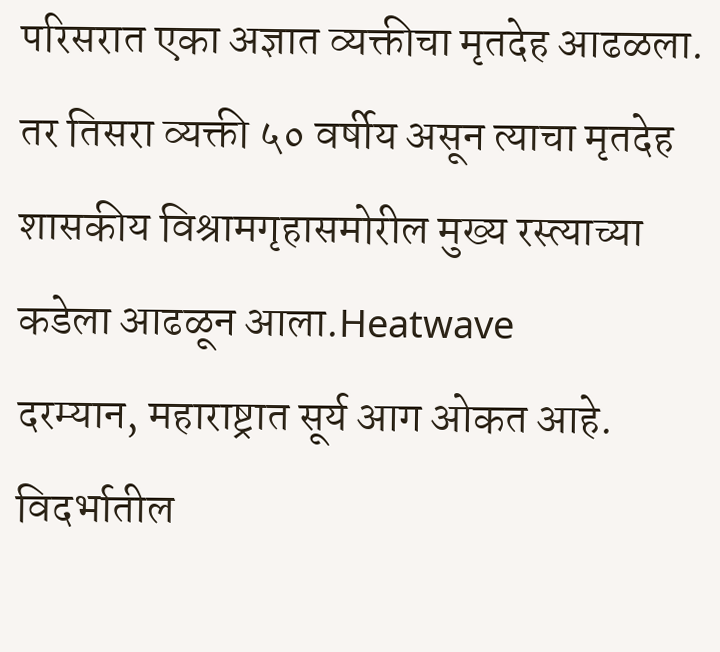परिसरात एका अज्ञात व्यक्तीचा मृतदेह आढळला. तर तिसरा व्यक्ती ५० वर्षीय असून त्याचा मृतदेह शासकीय विश्रामगृहासमोरील मुख्य रस्त्याच्या कडेला आढळून आला.Heatwave
दरम्यान, महाराष्ट्रात सूर्य आग ओकत आहे. विदर्भातील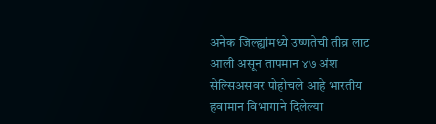अनेक जिल्ह्यांमध्ये उष्णतेची तीव्र लाट आली असून तापमान ४७ अंश सेल्सिअसवर पोहोचले आहे भारतीय हवामान विभागाने दिलेल्या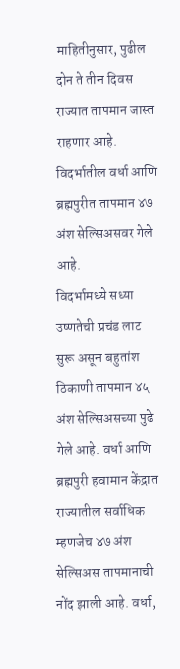माहितीनुसार, पुढील दोन ते तीन दिवस राज्यात तापमान जास्त राहणार आहे. विदर्भातील वर्धा आणि ब्रह्मपुरीत तापमान ४७ अंश सेल्सिअसवर गेले आहे.
विदर्भामध्ये सध्या उष्णतेची प्रचंड लाट सुरू असून बहुतांश ठिकाणी तापमान ४५ अंश सेल्सिअसच्या पुढे गेले आहे. वर्धा आणि ब्रह्मपुरी हवामान केंद्रात राज्यातील सर्वाधिक म्हणजेच ४७ अंश सेल्सिअस तापमानाची नोंद झाली आहे. वर्धा,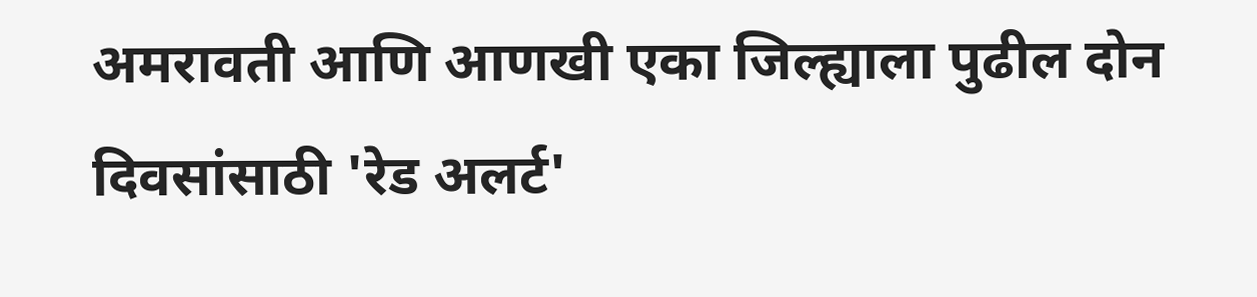अमरावती आणि आणखी एका जिल्ह्याला पुढील दोन दिवसांसाठी 'रेड अलर्ट'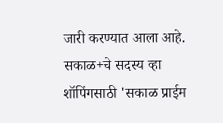जारी करण्यात आला आहे.
सकाळ+चे सदस्य व्हा
शॉपिंगसाठी 'सकाळ प्राईम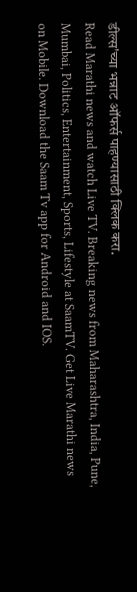डील्स'च्या भन्नाट ऑफर्स पाहण्यासाठी क्लिक करा.
Read Marathi news and watch Live TV. Breaking news from Maharashtra, India, Pune, Mumbai, Politics, Entertainment, Sports, Lifestyle at SaamTV. Get Live Marathi news on Mobile. Download the Saam Tv app for Android and IOS.